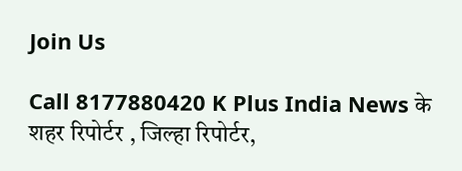Join Us

Call 8177880420 K Plus India News के शहर रिपोर्टर , जिल्हा रिपोर्टर,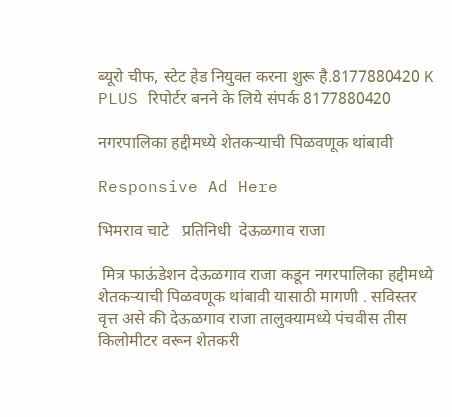ब्यूरो चीफ, स्टेट हेड नियुक्त करना शुरू है.8177880420 K PLUS रिपोर्टर बनने के लिये संपर्क 8177880420

नगरपालिका हद्दीमध्ये शेतकऱ्याची पिळवणूक थांबावी

Responsive Ad Here

भिमराव चाटे   प्रतिनिधी  देऊळगाव राजा

 मित्र फाऊंडेशन देऊळगाव राजा कडून नगरपालिका हद्दीमध्ये शेतकऱ्याची पिळवणूक थांबावी यासाठी मागणी . सविस्तर वृत्त असे की देऊळगाव राजा तालुक्यामध्ये पंचवीस तीस किलोमीटर वरून शेतकरी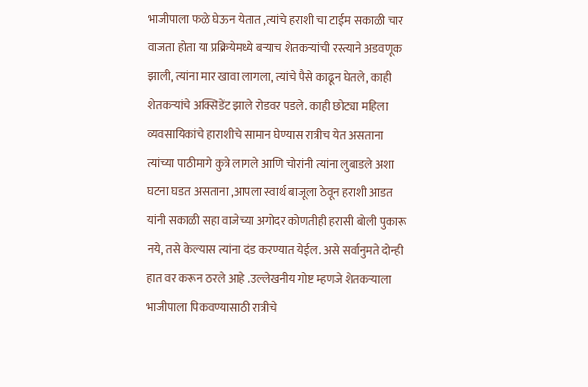भाजीपाला फळे घेऊन येतात ,त्यांचे हराशी चा टाईम सकाळी चार वाजता होता या प्रक्रियेमध्ये बऱ्याच शेतकऱ्यांची रस्त्याने अडवणूक झाली, त्यांना मार खावा लागला, त्यांचे पैसे काढून घेतले, काही शेतकऱ्यांचे अक्सिडेंट झाले रोडवर पडले. काही छोट्या महिला व्यवसायिकांचे हाराशीचे सामान घेण्यास रात्रीच येत असताना त्यांच्या पाठीमागे कुत्रे लागले आणि चोरांनी त्यांना लुबाडले अशा घटना घडत असताना ,आपला स्वार्थ बाजूला ठेवून हराशी आडत यांनी सकाळी सहा वाजेच्या अगोदर कोणतीही हरासी बोली पुकारू नये, तसे केल्यास त्यांना दंड करण्यात येईल. असे सर्वानुमते दोन्ही हात वर करून ठरले आहे .उल्लेखनीय गोष्ट म्हणजे शेतकऱ्याला भाजीपाला पिकवण्यासाठी रात्रीचे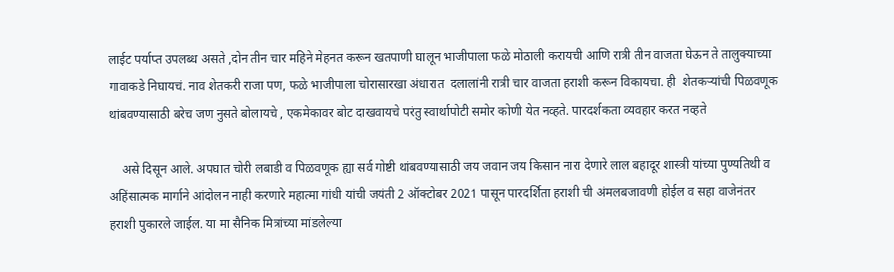लाईट पर्याप्त उपलब्ध असते ,दोन तीन चार महिने मेहनत करून खतपाणी घालून भाजीपाला फळे मोठाली करायची आणि रात्री तीन वाजता घेऊन ते तालुक्याच्या गावाकडे निघायचं. नाव शेतकरी राजा पण, फळे भाजीपाला चोरासारखा अंधारात  दलालांनी रात्री चार वाजता हराशी करून विकायचा. ही  शेतकऱ्यांची पिळवणूक थांबवण्यासाठी बरेच जण नुसते बोलायचे , एकमेकावर बोट दाखवायचे परंतु स्वार्थापोटी समोर कोणी येत नव्हते. पारदर्शकता व्यवहार करत नव्हते

    असे दिसून आले. अपघात चोरी लबाडी व पिळवणूक ह्या सर्व गोष्टी थांबवण्यासाठी जय जवान जय किसान नारा देणारे लाल बहादूर शास्त्री यांच्या पुण्यतिथी व अहिंसात्मक मार्गाने आंदोलन नाही करणारे महात्मा गांधी यांची जयंती 2 ऑक्टोबर 2021 पासून पारदर्शिता हराशी ची अंमलबजावणी होईल व सहा वाजेनंतर हराशी पुकारले जाईल. या मा सैनिक मित्रांच्या मांडलेल्या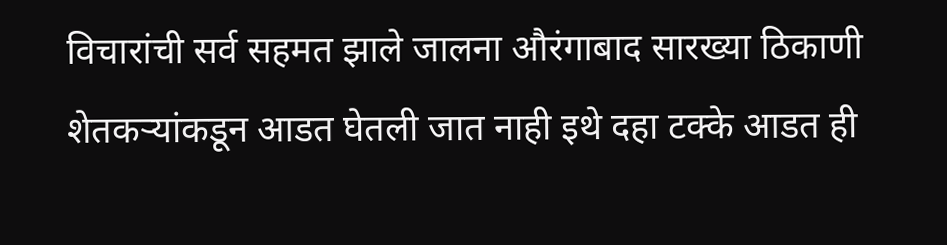विचारांची सर्व सहमत झाले जालना औरंगाबाद सारख्या ठिकाणी शेतकऱ्यांकडून आडत घेतली जात नाही इथे दहा टक्के आडत ही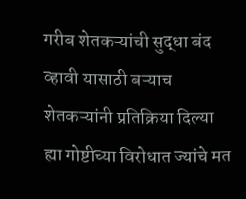गरीब शेतकऱ्यांची सुद्धा बंद व्हावी यासाठी बऱ्याच शेतकऱ्यांनी प्रतिक्रिया दिल्या ह्या गोष्टीच्या विरोधात ज्यांचे मत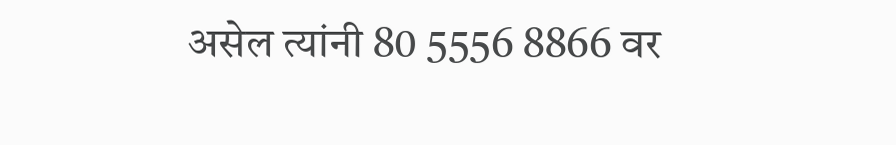असेल त्यांनी 80 5556 8866 वर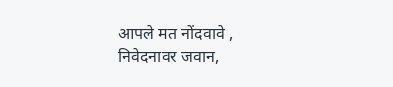आपले मत नोंदवावे , निवेदनावर जवान,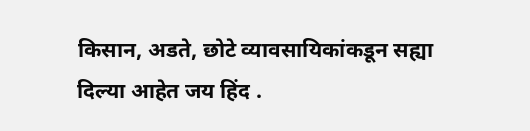किसान, अडते, छोटे व्यावसायिकांकडून सह्या दिल्या आहेत जय हिंद .